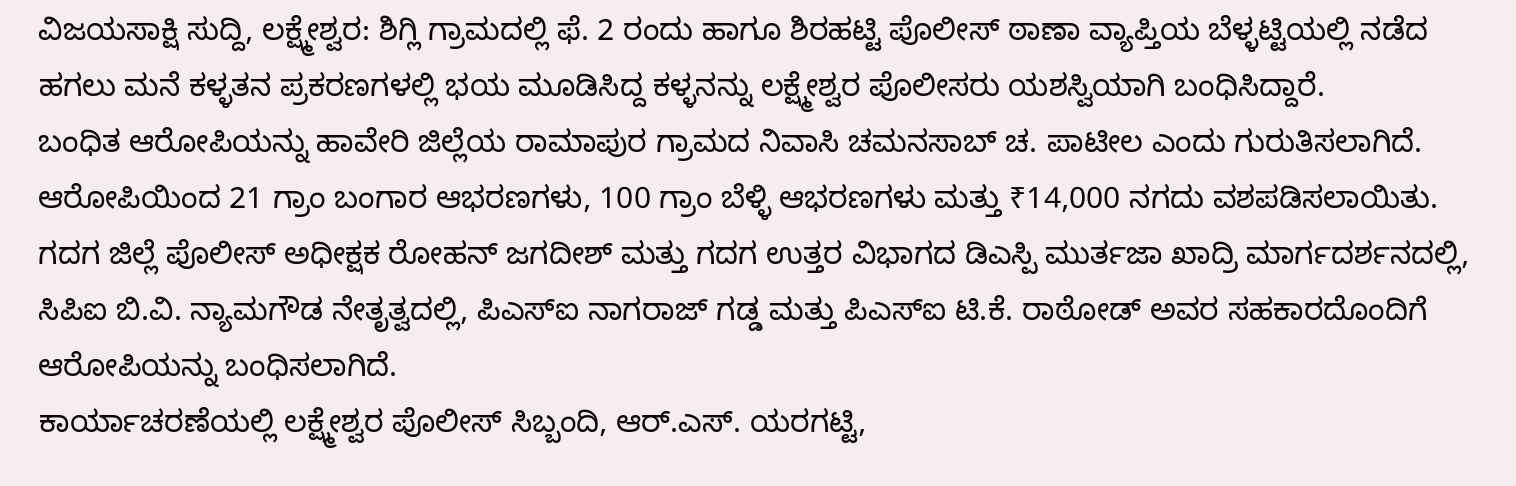ವಿಜಯಸಾಕ್ಷಿ ಸುದ್ದಿ, ಲಕ್ಷ್ಮೇಶ್ವರ: ಶಿಗ್ಲಿ ಗ್ರಾಮದಲ್ಲಿ ಫೆ. 2 ರಂದು ಹಾಗೂ ಶಿರಹಟ್ಟಿ ಪೊಲೀಸ್ ಠಾಣಾ ವ್ಯಾಪ್ತಿಯ ಬೆಳ್ಳಟ್ಟಿಯಲ್ಲಿ ನಡೆದ ಹಗಲು ಮನೆ ಕಳ್ಳತನ ಪ್ರಕರಣಗಳಲ್ಲಿ ಭಯ ಮೂಡಿಸಿದ್ದ ಕಳ್ಳನನ್ನು ಲಕ್ಷ್ಮೇಶ್ವರ ಪೊಲೀಸರು ಯಶಸ್ವಿಯಾಗಿ ಬಂಧಿಸಿದ್ದಾರೆ.
ಬಂಧಿತ ಆರೋಪಿಯನ್ನು ಹಾವೇರಿ ಜಿಲ್ಲೆಯ ರಾಮಾಪುರ ಗ್ರಾಮದ ನಿವಾಸಿ ಚಮನಸಾಬ್ ಚ. ಪಾಟೀಲ ಎಂದು ಗುರುತಿಸಲಾಗಿದೆ. ಆರೋಪಿಯಿಂದ 21 ಗ್ರಾಂ ಬಂಗಾರ ಆಭರಣಗಳು, 100 ಗ್ರಾಂ ಬೆಳ್ಳಿ ಆಭರಣಗಳು ಮತ್ತು ₹14,000 ನಗದು ವಶಪಡಿಸಲಾಯಿತು.
ಗದಗ ಜಿಲ್ಲೆ ಪೊಲೀಸ್ ಅಧೀಕ್ಷಕ ರೋಹನ್ ಜಗದೀಶ್ ಮತ್ತು ಗದಗ ಉತ್ತರ ವಿಭಾಗದ ಡಿಎಸ್ಪಿ ಮುರ್ತಜಾ ಖಾದ್ರಿ ಮಾರ್ಗದರ್ಶನದಲ್ಲಿ, ಸಿಪಿಐ ಬಿ.ವಿ. ನ್ಯಾಮಗೌಡ ನೇತೃತ್ವದಲ್ಲಿ, ಪಿಎಸ್ಐ ನಾಗರಾಜ್ ಗಡ್ಡ ಮತ್ತು ಪಿಎಸ್ಐ ಟಿ.ಕೆ. ರಾಠೋಡ್ ಅವರ ಸಹಕಾರದೊಂದಿಗೆ ಆರೋಪಿಯನ್ನು ಬಂಧಿಸಲಾಗಿದೆ.
ಕಾರ್ಯಾಚರಣೆಯಲ್ಲಿ ಲಕ್ಷ್ಮೇಶ್ವರ ಪೊಲೀಸ್ ಸಿಬ್ಬಂದಿ, ಆರ್.ಎಸ್. ಯರಗಟ್ಟಿ,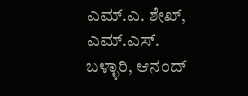ಎಮ್.ಎ. ಶೇಖ್, ಎಮ್.ಎಸ್. ಬಳ್ಳಾರಿ, ಆನಂದ್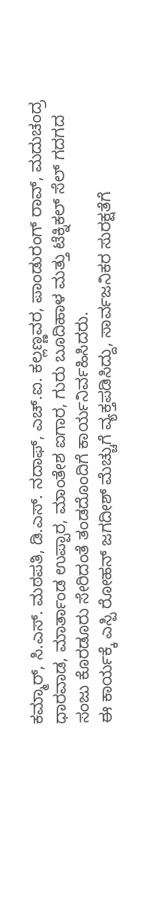ಕಮ್ಮಾರ್, ಸಿ.ಎಸ್. ಮಠಪತಿ, ಡಿ.ಎಸ್. ನದಾಫ್, ಎಚ್.ಐ. ಕಲ್ಲಣ್ಣವರ, ಪಾಂಡುರಂಗ್ ರಾವ್, ಮದುಚಂದ್ರ ಧಾರವಾಡ, ಮಾರ್ತಾಂಡ ಉಪ್ಪಾರ, ಮಾಂತೇಶ ಐಗಾರ, ಗುರು ಬೂದಿಹಾಳ ಮತ್ತು ಟೆಕ್ನಿಕಲ್ ಸೆಲ್ ಗದಗದ ಸಂಜು ಕೊರಡೂರು ಸೇರಿದಂತೆ ತಂಡದೊಂದಿಗೆ ಕಾರ್ಯನಿರ್ವಹಿಸಿದರು.
ಈ ಕಾರ್ಯಕ್ಕೆ ಎಸ್ಪಿ ರೋಹನ್ ಜಗದೀಶ್ ಮೆಚ್ಚುಗೆ ವ್ಯಕ್ತಪಡಿಸಿದ್ದು, ಸಾರ್ವಜನಿಕರ ಸುರಕ್ಷತೆಗೆ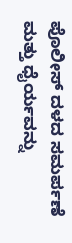ಪೊಲೀಸ್ ದಳದ ಸಮರ್ಪಣೆ ಮತ್ತು ಧೈರ್ಯವನ್ನು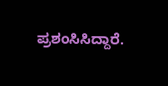ಪ್ರಶಂಸಿಸಿದ್ದಾರೆ.